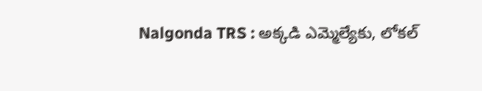Nalgonda TRS : అక్కడి ఎమ్మెల్యేకు, లోకల్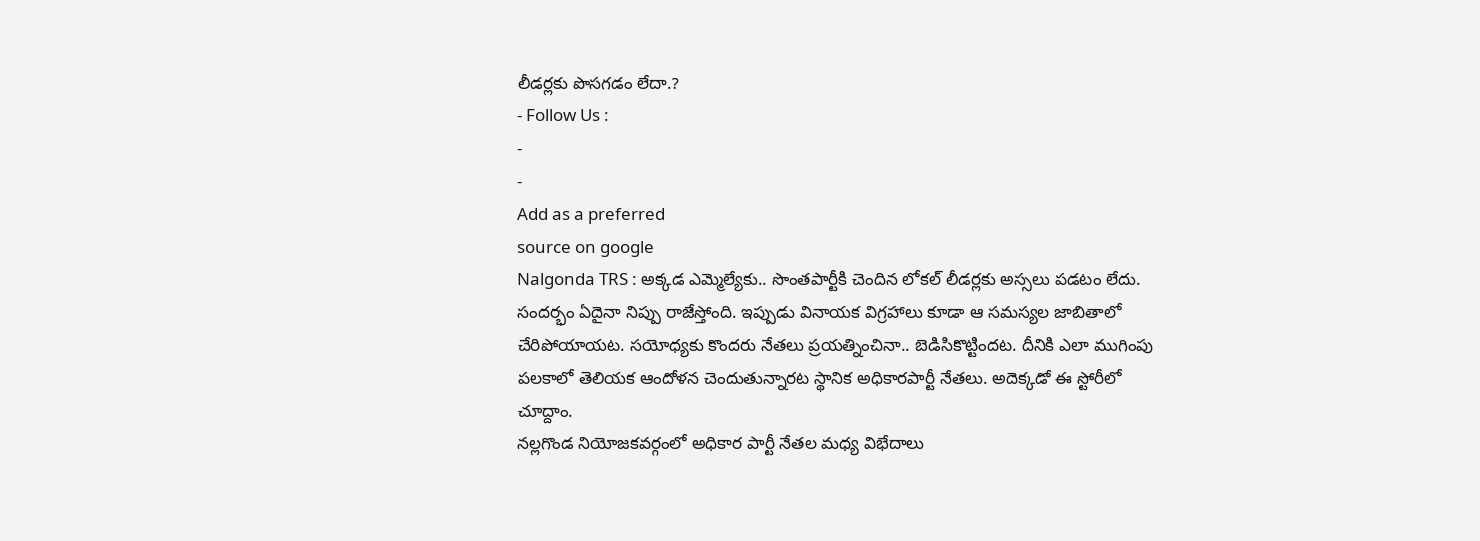లీడర్లకు పొసగడం లేదా.?
- Follow Us :
-
-
Add as a preferred
source on google
Nalgonda TRS : అక్కడ ఎమ్మెల్యేకు.. సొంతపార్టీకి చెందిన లోకల్ లీడర్లకు అస్సలు పడటం లేదు. సందర్భం ఏదైనా నిప్పు రాజేస్తోంది. ఇప్పుడు వినాయక విగ్రహాలు కూడా ఆ సమస్యల జాబితాలో చేరిపోయాయట. సయోధ్యకు కొందరు నేతలు ప్రయత్నించినా.. బెడిసికొట్టిందట. దీనికి ఎలా ముగింపు పలకాలో తెలియక ఆందోళన చెందుతున్నారట స్థానిక అధికారపార్టీ నేతలు. అదెక్కడో ఈ స్టోరీలో చూద్దాం.
నల్లగొండ నియోజకవర్గంలో అధికార పార్టీ నేతల మధ్య విభేదాలు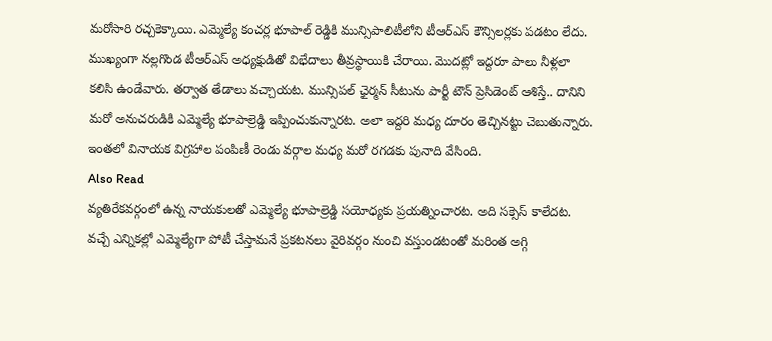మరోసారి రచ్చకెక్కాయి. ఎమ్మెల్యే కంచర్ల భూపాల్ రెడ్డికి మున్సిపాలిటీలోని టీఆర్ఎస్ కౌన్సిలర్లకు పడటం లేదు. ముఖ్యంగా నల్లగొండ టీఆర్ఎస్ అధ్యక్షుడితో విభేదాలు తీవ్రస్థాయికి చేరాయి. మొదట్లో ఇద్దరూ పాలు నీళ్లలా కలిసి ఉండేవారు. తర్వాత తేడాలు వచ్చాయట. మున్సిపల్ ఛైర్మన్ సీటును పార్టీ టౌన్ ప్రెసిడెంట్ ఆశిస్తే.. దానిని మరో అనుచరుడికి ఎమ్మెల్యే భూపాల్రెడ్డి ఇప్పించుకున్నారట. అలా ఇద్దరి మధ్య దూరం తెచ్చినట్టు చెబుతున్నారు. ఇంతలో వినాయక విగ్రహాల పంపిణీ రెండు వర్గాల మధ్య మరో రగడకు పునాది వేసింది.
Also Read
వ్యతిరేకవర్గంలో ఉన్న నాయకులతో ఎమ్మెల్యే భూపాల్రెడ్డి సయోధ్యకు ప్రయత్నించారట. అది సక్సెస్ కాలేదట. వచ్చే ఎన్నికల్లో ఎమ్మెల్యేగా పోటీ చేస్తామనే ప్రకటనలు వైరివర్గం నుంచి వస్తుండటంతో మరింత అగ్గి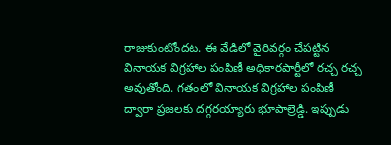రాజుకుంటోందట. ఈ వేడిలో వైరివర్గం చేపట్టిన వినాయక విగ్రహాల పంపిణీ అధికారపార్టీలో రచ్చ రచ్చ అవుతోంది. గతంలో వినాయక విగ్రహాల పంపిణీ ద్వారా ప్రజలకు దగ్గరయ్యారు భూపాల్రెడ్డి. ఇప్పుడు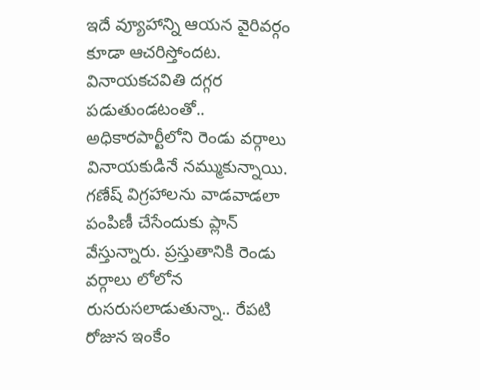ఇదే వ్యూహాన్ని ఆయన వైరివర్గం కూడా ఆచరిస్తోందట.
వినాయకచవితి దగ్గర పడుతుండటంతో.. అధికారపార్టీలోని రెండు వర్గాలు వినాయకుడినే నమ్ముకున్నాయి. గణేష్ విగ్రహాలను వాడవాడలా పంపిణీ చేసేందుకు ప్లాన్ వేస్తున్నారు. ప్రస్తుతానికి రెండు వర్గాలు లోలోన రుసరుసలాడుతున్నా.. రేపటి రోజున ఇంకేం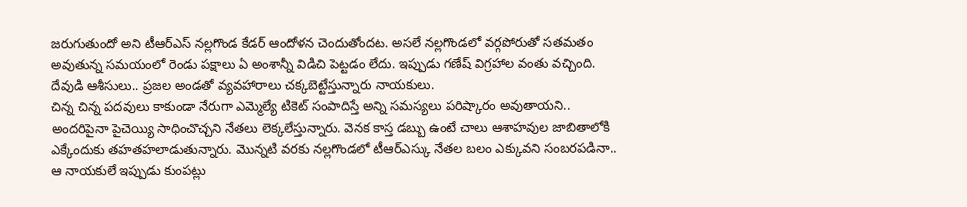జరుగుతుందో అని టీఆర్ఎస్ నల్లగొండ కేడర్ ఆందోళన చెందుతోందట. అసలే నల్లగొండలో వర్గపోరుతో సతమతం అవుతున్న సమయంలో రెండు పక్షాలు ఏ అంశాన్నీ విడిచి పెట్టడం లేదు. ఇప్పుడు గణేష్ విగ్రహాల వంతు వచ్చింది. దేవుడి ఆశీసులు.. ప్రజల అండతో వ్యవహారాలు చక్కబెట్టేస్తున్నారు నాయకులు.
చిన్న చిన్న పదవులు కాకుండా నేరుగా ఎమ్మెల్యే టికెట్ సంపాదిస్తే అన్ని సమస్యలు పరిష్కారం అవుతాయని.. అందరిపైనా పైచెయ్యి సాధించొచ్చని నేతలు లెక్కలేస్తున్నారు. వెనక కాస్త డబ్బు ఉంటే చాలు ఆశాహవుల జాబితాలోకి ఎక్కేందుకు తహతహలాడుతున్నారు. మొన్నటి వరకు నల్లగొండలో టీఆర్ఎస్కు నేతల బలం ఎక్కువని సంబరపడినా.. ఆ నాయకులే ఇప్పుడు కుంపట్లు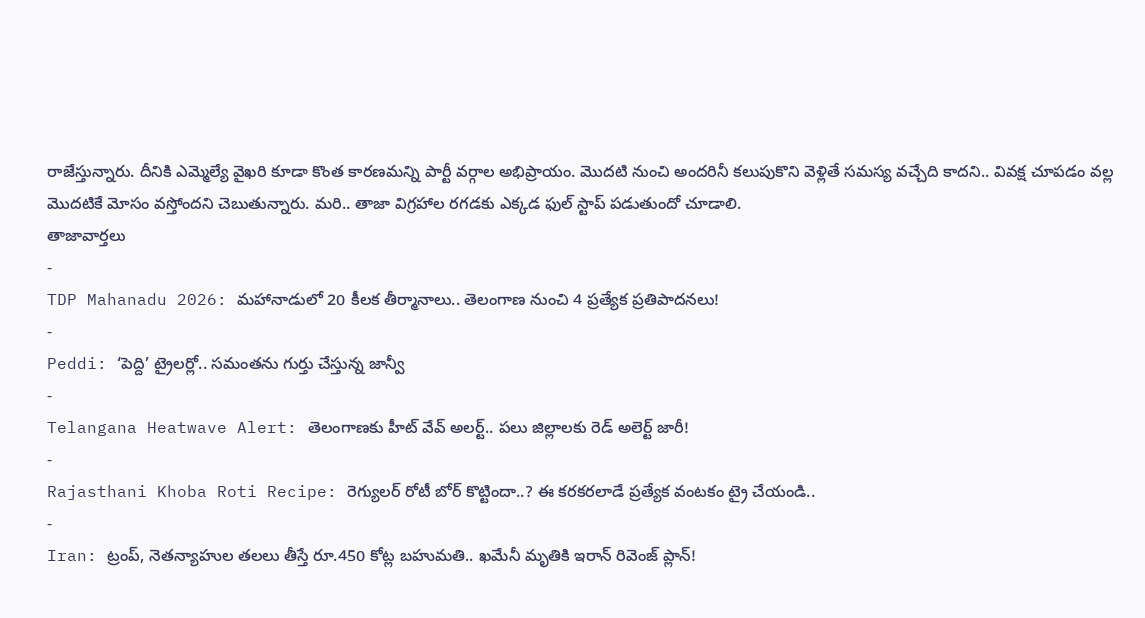రాజేస్తున్నారు. దీనికి ఎమ్మెల్యే వైఖరి కూడా కొంత కారణమన్ని పార్టీ వర్గాల అభిప్రాయం. మొదటి నుంచి అందరినీ కలుపుకొని వెళ్లితే సమస్య వచ్చేది కాదని.. వివక్ష చూపడం వల్ల మొదటికే మోసం వస్తోందని చెబుతున్నారు. మరి.. తాజా విగ్రహాల రగడకు ఎక్కడ ఫుల్ స్టాప్ పడుతుందో చూడాలి.
తాజావార్తలు
-
TDP Mahanadu 2026: మహానాడులో 20 కీలక తీర్మానాలు.. తెలంగాణ నుంచి 4 ప్రత్యేక ప్రతిపాదనలు!
-
Peddi: ‘పెద్ది’ ట్రైలర్లో.. సమంతను గుర్తు చేస్తున్న జాన్వీ
-
Telangana Heatwave Alert: తెలంగాణకు హీట్ వేవ్ అలర్ట్.. పలు జిల్లాలకు రెడ్ అలెర్ట్ జారీ!
-
Rajasthani Khoba Roti Recipe: రెగ్యులర్ రోటీ బోర్ కొట్టిందా..? ఈ కరకరలాడే ప్రత్యేక వంటకం ట్రై చేయండి..
-
Iran: ట్రంప్, నెతన్యాహుల తలలు తీస్తే రూ.450 కోట్ల బహుమతి.. ఖమేనీ మృతికి ఇరాన్ రివెంజ్ ప్లాన్!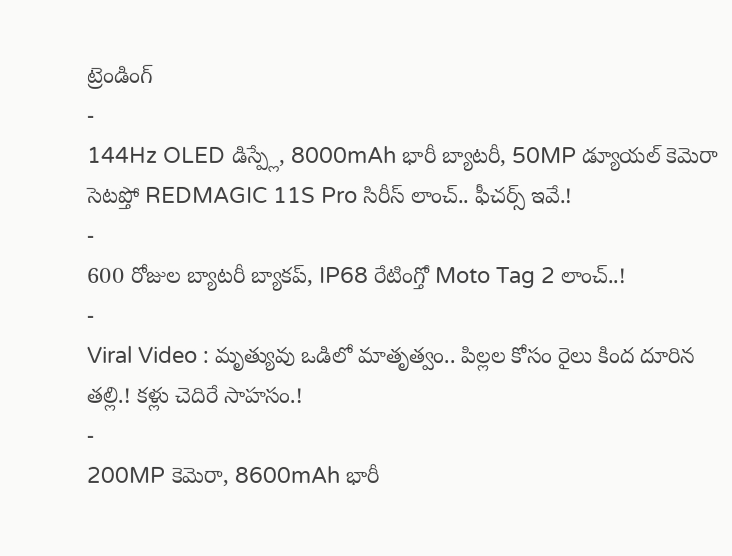ట్రెండింగ్
-
144Hz OLED డిస్ప్లే, 8000mAh భారీ బ్యాటరీ, 50MP డ్యూయల్ కెమెరా సెటప్తో REDMAGIC 11S Pro సిరీస్ లాంచ్.. ఫీచర్స్ ఇవే.!
-
600 రోజుల బ్యాటరీ బ్యాకప్, IP68 రేటింగ్తో Moto Tag 2 లాంచ్..!
-
Viral Video : మృత్యువు ఒడిలో మాతృత్వం.. పిల్లల కోసం రైలు కింద దూరిన తల్లి.! కళ్లు చెదిరే సాహసం.!
-
200MP కెమెరా, 8600mAh భారీ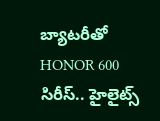బ్యాటరీతో HONOR 600 సిరీస్.. హైలైట్స్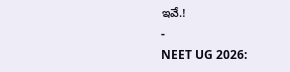ఇవే.!
-
NEET UG 2026: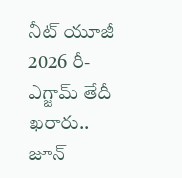నీట్ యూజీ 2026 రీ-ఎగ్జామ్ తేదీ ఖరారు.. జూన్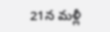21న మళ్లీ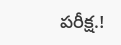పరీక్ష.!